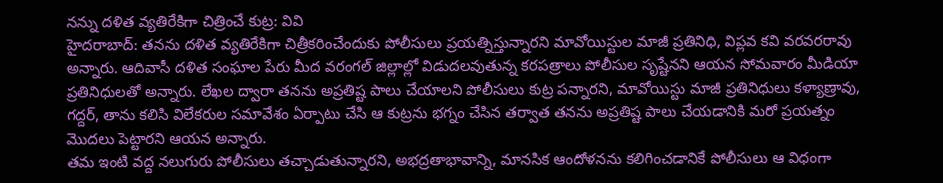నన్ను దళిత వ్యతిరేకిగా చిత్రించే కుట్ర: వివి
హైదరాబాద్: తనను దళిత వ్యతిరేకిగా చిత్రీకరించేందుకు పోలీసులు ప్రయత్నిస్తున్నారని మావోయిస్టుల మాజీ ప్రతినిధి, విప్లవ కవి వరవరరావు అన్నారు. ఆదివాసీ దళిత సంఘాల పేరు మీద వరంగల్ జిల్లాల్లో విడుదలవుతున్న కరపత్రాలు పోలీసుల సృష్టేనని ఆయన సోమవారం మీడియా ప్రతినిధులతో అన్నారు. లేఖల ద్వారా తనను అప్రతిష్ట పాలు చేయాలని పోలీసులు కుట్ర పన్నారని, మావోయిస్టు మాజీ ప్రతినిధులు కళ్యాణ్రావు, గద్దర్, తాను కలిసి విలేకరుల సమావేశం ఏర్పాటు చేసి ఆ కుట్రను భగ్నం చేసిన తర్వాత తనను అప్రతిష్ట పాలు చేయడానికి మరో ప్రయత్నం మొదలు పెట్టారని ఆయన అన్నారు.
తమ ఇంటి వద్ద నలుగురు పోలీసులు తచ్చాడుతున్నారని, అభద్రతాభావాన్ని, మానసిక ఆందోళనను కలిగించడానికే పోలీసులు ఆ విధంగా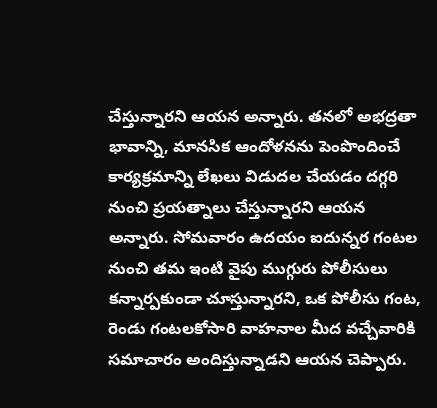చేస్తున్నారని ఆయన అన్నారు. తనలో అభద్రతా భావాన్ని, మానసిక ఆందోళనను పెంపొందించే కార్యక్రమాన్ని లేఖలు విడుదల చేయడం దగ్గరి నుంచి ప్రయత్నాలు చేస్తున్నారని ఆయన అన్నారు. సోమవారం ఉదయం ఐదున్నర గంటల నుంచి తమ ఇంటి వైపు ముగ్గురు పోలీసులు కన్నార్పకుండా చూస్తున్నారని, ఒక పోలీసు గంట, రెండు గంటలకోసారి వాహనాల మీద వచ్చేవారికి సమాచారం అందిస్తున్నాడని ఆయన చెప్పారు.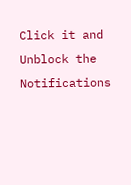Click it and Unblock the Notifications